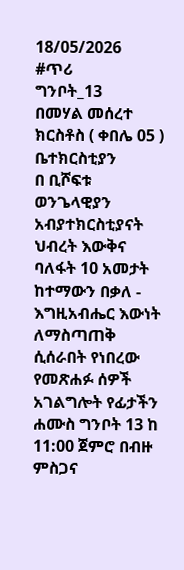18/05/2026
#ጥሪ
ግንቦት_13
በመሃል መሰረተ ክርስቶስ ( ቀበሌ 05 ) ቤተክርስቲያን
በ ቢሾፍቱ ወንጌላዊያን አብያተክርስቲያናት ህብረት እውቅና ባለፋት 10 አመታት ከተማውን በቃለ - እግዚአብሔር እውነት ለማስጣጠቅ ሲሰራበት የነበረው የመጽሐፉ ሰዎች አገልግሎት የፊታችን ሐሙስ ግንቦት 13 ከ 11:00 ጀምሮ በብዙ ምስጋና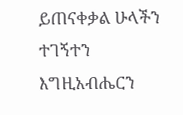ይጠናቀቃል ሁላችን ተገኝተን እግዚአብሔርን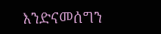እንድናመሰግን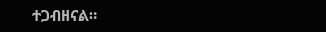ተጋብዘናል።